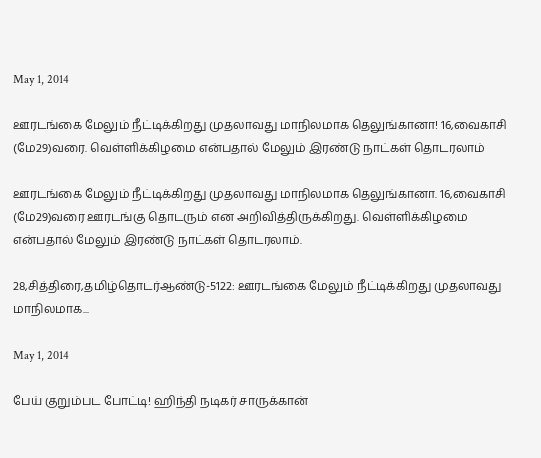May 1, 2014

ஊரடங்கை மேலும் நீட்டிக்கிறது முதலாவது மாநிலமாக தெலுங்கானா! 16,வைகாசி (மே29)வரை. வெள்ளிக்கிழமை என்பதால் மேலும் இரண்டு நாட்கள் தொடரலாம்

ஊரடங்கை மேலும் நீட்டிக்கிறது முதலாவது மாநிலமாக தெலுங்கானா. 16,வைகாசி (மே29)வரை ஊரடங்கு தொடரும் என அறிவித்திருக்கிறது. வெள்ளிக்கிழமை என்பதால் மேலும் இரண்டு நாட்கள் தொடரலாம்.

28,சித்திரை,தமிழ்தொடர்ஆண்டு-5122: ஊரடங்கை மேலும் நீட்டிக்கிறது முதலாவது மாநிலமாக...

May 1, 2014

பேய் குறும்பட போட்டி! ஹிந்தி நடிகர் சாருக்கான்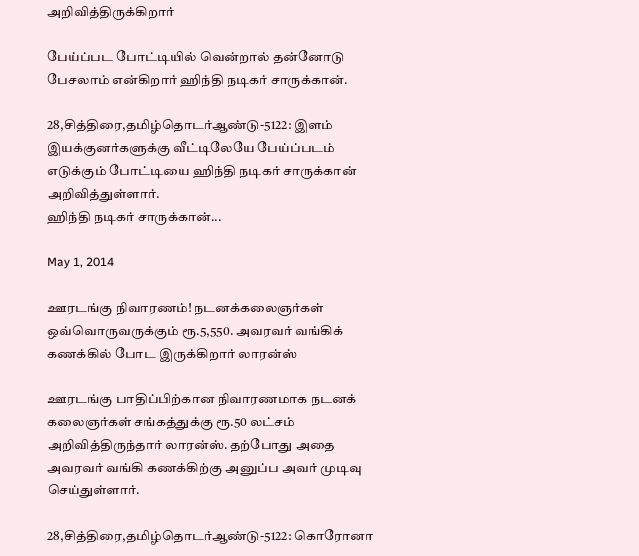அறிவித்திருக்கிறார்

பேய்ப்பட போட்டியில் வென்றால் தன்னோடு பேசலாம் என்கிறார் ஹிந்தி நடிகர் சாருக்கான்.

28,சித்திரை,தமிழ்தொடர்ஆண்டு-5122: இளம் இயக்குனர்களுக்கு வீட்டிலேயே பேய்ப்படம் எடுக்கும் போட்டியை ஹிந்தி நடிகர் சாருக்கான் அறிவித்துள்ளார்.
ஹிந்தி நடிகர் சாருக்கான்...

May 1, 2014

ஊரடங்கு நிவாரணம்! நடனக்கலைஞர்கள் ஒவ்வொருவருக்கும் ரூ.5,550. அவரவர் வங்கிக் கணக்கில் போட இருக்கிறார் லாரன்ஸ்

ஊரடங்கு பாதிப்பிற்கான நிவாரணமாக நடனக் கலைஞர்கள் சங்கத்துக்கு ரூ.50 லட்சம் அறிவித்திருந்தார் லாரன்ஸ். தற்போது அதை அவரவர் வங்கி கணக்கிற்கு அனுப்ப அவர் முடிவு செய்துள்ளார்.

28,சித்திரை,தமிழ்தொடர்ஆண்டு-5122: கொரோனா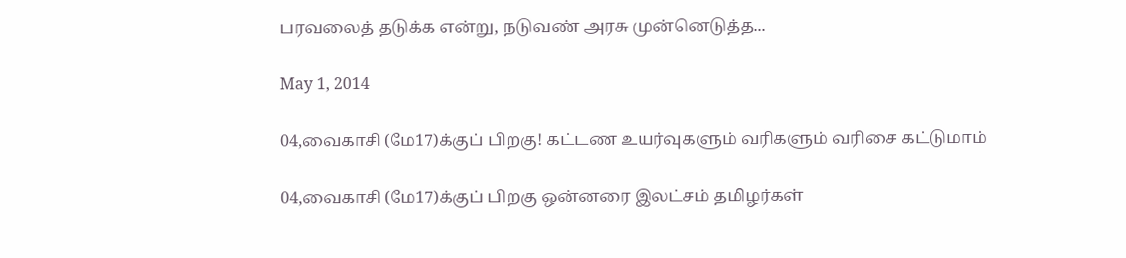பரவலைத் தடுக்க என்று, நடுவண் அரசு முன்னெடுத்த...

May 1, 2014

04,வைகாசி (மே17)க்குப் பிறகு! கட்டண உயர்வுகளும் வரிகளும் வரிசை கட்டுமாம்

04,வைகாசி (மே17)க்குப் பிறகு ஒன்னரை இலட்சம் தமிழர்கள்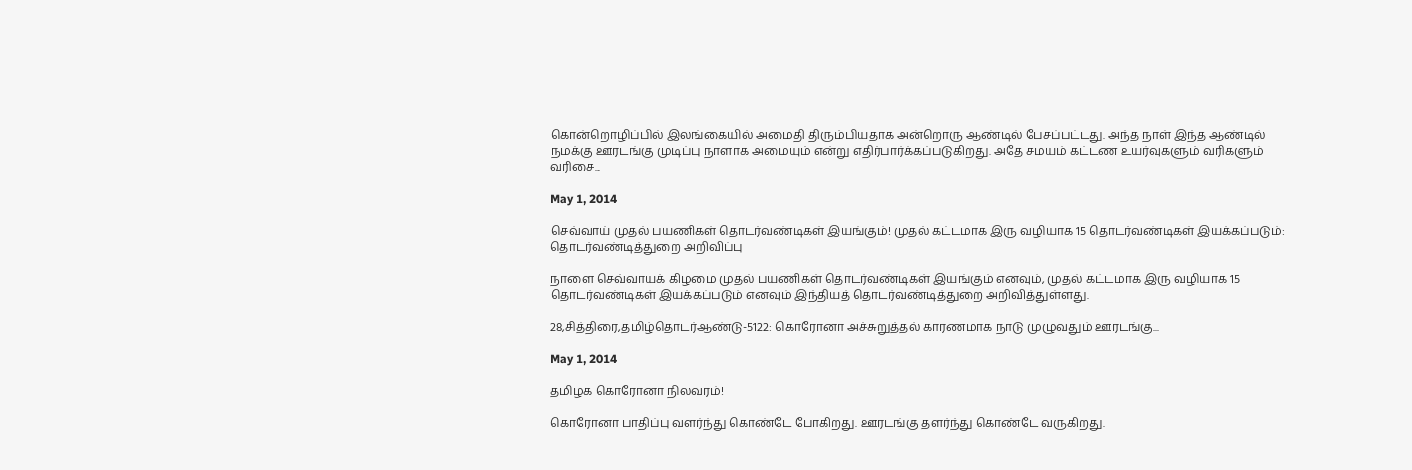கொன்றொழிப்பில் இலங்கையில் அமைதி திரும்பியதாக அன்றொரு ஆண்டில் பேசப்பட்டது. அந்த நாள் இந்த ஆண்டில் நமக்கு ஊரடங்கு முடிப்பு நாளாக அமையும் என்று எதிர்பார்க்கப்படுகிறது. அதே சமயம் கட்டண உயர்வுகளும் வரிகளும் வரிசை...

May 1, 2014

செவ்வாய் முதல் பயணிகள் தொடர்வண்டிகள் இயங்கும்! முதல் கட்டமாக இரு வழியாக 15 தொடர்வண்டிகள் இயக்கப்படும்: தொடர்வண்டித்துறை அறிவிப்பு

நாளை செவ்வாயக் கிழமை முதல் பயணிகள் தொடர்வண்டிகள் இயங்கும் எனவும், முதல் கட்டமாக இரு வழியாக 15 தொடர்வண்டிகள் இயக்கப்படும் எனவும் இந்தியத் தொடர்வண்டித்துறை அறிவித்துள்ளது.

28,சித்திரை,தமிழ்தொடர்ஆண்டு-5122: கொரோனா அச்சுறுத்தல் காரணமாக நாடு முழுவதும் ஊரடங்கு...

May 1, 2014

தமிழக கொரோனா நிலவரம்!

கொரோனா பாதிப்பு வளர்ந்து கொண்டே போகிறது. ஊரடங்கு தளர்ந்து கொண்டே வருகிறது.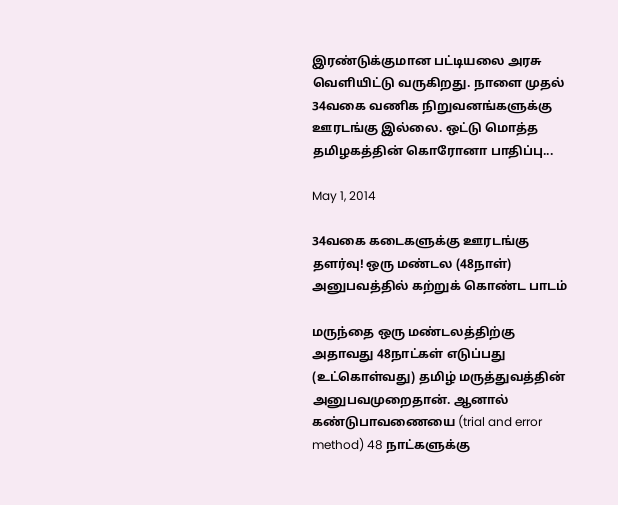இரண்டுக்குமான பட்டியலை அரசு வெளியிட்டு வருகிறது. நாளை முதல் 34வகை வணிக நிறுவனங்களுக்கு ஊரடங்கு இல்லை. ஒட்டு மொத்த தமிழகத்தின் கொரோனா பாதிப்பு...

May 1, 2014

34வகை கடைகளுக்கு ஊரடங்கு தளர்வு! ஒரு மண்டல (48நாள்) அனுபவத்தில் கற்றுக் கொண்ட பாடம்

மருந்தை ஒரு மண்டலத்திற்கு அதாவது 48நாட்கள் எடுப்பது (உட்கொள்வது) தமிழ் மருத்துவத்தின் அனுபவமுறைதான். ஆனால் கண்டுபாவணையை (trial and error method) 48 நாட்களுக்கு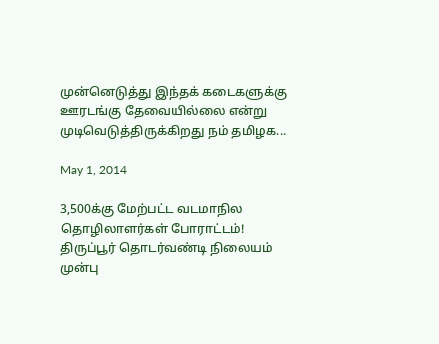முன்னெடுத்து இந்தக் கடைகளுக்கு ஊரடங்கு தேவையில்லை என்று முடிவெடுத்திருக்கிறது நம் தமிழக...

May 1, 2014

3,500க்கு மேற்பட்ட வடமாநில தொழிலாளர்கள் போராட்டம்! திருப்பூர் தொடர்வண்டி நிலையம் முன்பு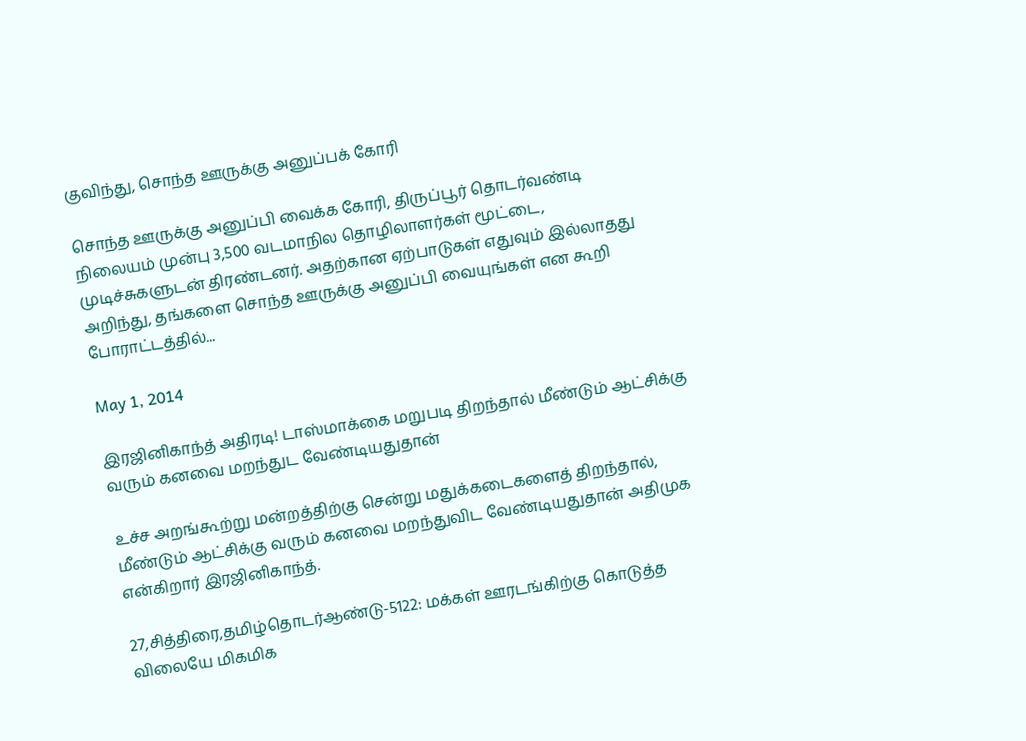குவிந்து, சொந்த ஊருக்கு அனுப்பக் கோரி

சொந்த ஊருக்கு அனுப்பி வைக்க கோரி, திருப்பூர் தொடர்வண்டி நிலையம் முன்பு 3,500 வடமாநில தொழிலாளர்கள் மூட்டை, முடிச்சுகளுடன் திரண்டனர். அதற்கான ஏற்பாடுகள் எதுவும் இல்லாதது அறிந்து, தங்களை சொந்த ஊருக்கு அனுப்பி வையுங்கள் என கூறி போராட்டத்தில்...

May 1, 2014

இரஜினிகாந்த் அதிரடி! டாஸ்மாக்கை மறுபடி திறந்தால் மீண்டும் ஆட்சிக்கு வரும் கனவை மறந்துட வேண்டியதுதான்

உச்ச அறங்கூற்று மன்றத்திற்கு சென்று மதுக்கடைகளைத் திறந்தால், மீண்டும் ஆட்சிக்கு வரும் கனவை மறந்துவிட வேண்டியதுதான் அதிமுக என்கிறார் இரஜினிகாந்த்.

27,சித்திரை,தமிழ்தொடர்ஆண்டு-5122: மக்கள் ஊரடங்கிற்கு கொடுத்த விலையே மிகமிக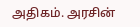அதிகம். அரசின்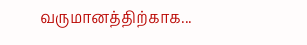வருமானத்திற்காக...